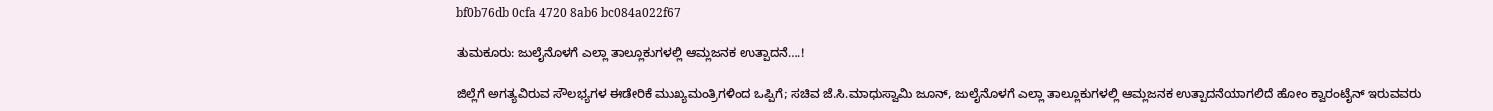bf0b76db 0cfa 4720 8ab6 bc084a022f67

ತುಮಕೂರು: ಜುಲೈನೊಳಗೆ ಎಲ್ಲಾ ತಾಲ್ಲೂಕುಗಳಲ್ಲಿ ಆಮ್ಲಜನಕ ಉತ್ಪಾದನೆ….!

ಜಿಲ್ಲೆಗೆ ಅಗತ್ಯವಿರುವ ಸೌಲಭ್ಯಗಳ ಈಡೇರಿಕೆ ಮುಖ್ಯಮಂತ್ರಿಗಳಿಂದ ಒಪ್ಪಿಗೆ; ಸಚಿವ ಜೆ.ಸಿ.ಮಾಧುಸ್ವಾಮಿ ಜೂನ್, ಜುಲೈನೊಳಗೆ ಎಲ್ಲಾ ತಾಲ್ಲೂಕುಗಳಲ್ಲಿ ಆಮ್ಲಜನಕ ಉತ್ಪಾದನೆಯಾಗಲಿದೆ ಹೋಂ ಕ್ವಾರಂಟೈನ್ ಇರುವವರು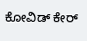ಕೋವಿಡ್ ಕೇರ್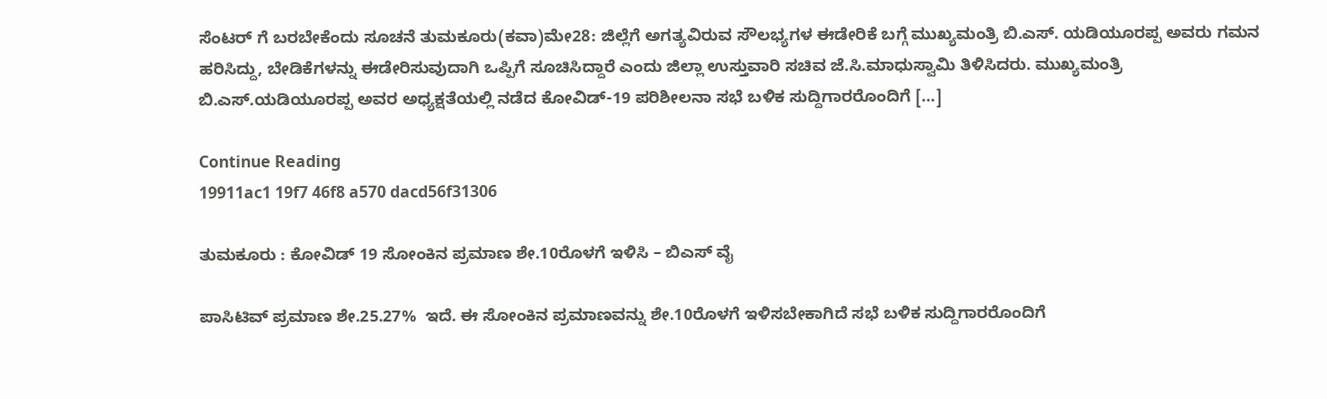ಸೆಂಟರ್ ಗೆ ಬರಬೇಕೆಂದು ಸೂಚನೆ ತುಮಕೂರು(ಕವಾ)ಮೇ28: ಜಿಲ್ಲೆಗೆ ಅಗತ್ಯವಿರುವ ಸೌಲಭ್ಯಗಳ ಈಡೇರಿಕೆ ಬಗ್ಗೆ ಮುಖ್ಯಮಂತ್ರಿ ಬಿ.ಎಸ್. ಯಡಿಯೂರಪ್ಪ ಅವರು ಗಮನ ಹರಿಸಿದ್ದು, ಬೇಡಿಕೆಗಳನ್ನು ಈಡೇರಿಸುವುದಾಗಿ ಒಪ್ಪಿಗೆ ಸೂಚಿಸಿದ್ದಾರೆ ಎಂದು ಜಿಲ್ಲಾ ಉಸ್ತುವಾರಿ ಸಚಿವ ಜೆ.ಸಿ.ಮಾಧುಸ್ವಾಮಿ ತಿಳಿಸಿದರು. ಮುಖ್ಯಮಂತ್ರಿ ಬಿ.ಎಸ್.ಯಡಿಯೂರಪ್ಪ ಅವರ ಅಧ್ಯಕ್ಷತೆಯಲ್ಲಿ ನಡೆದ ಕೋವಿಡ್-19 ಪರಿಶೀಲನಾ ಸಭೆ ಬಳಿಕ ಸುದ್ದಿಗಾರರೊಂದಿಗೆ […]

Continue Reading
19911ac1 19f7 46f8 a570 dacd56f31306

ತುಮಕೂರು : ಕೋವಿಡ್ 19 ಸೋಂಕಿನ ಪ್ರಮಾಣ ಶೇ.10ರೊಳಗೆ ಇಳಿಸಿ – ಬಿಎಸ್ ವೈ

ಪಾಸಿಟಿವ್ ಪ್ರಮಾಣ ಶೇ.25.27%  ಇದೆ. ಈ ಸೋಂಕಿನ ಪ್ರಮಾಣವನ್ನು ಶೇ.10ರೊಳಗೆ ಇಳಿಸಬೇಕಾಗಿದೆ ಸಭೆ ಬಳಿಕ ಸುದ್ದಿಗಾರರೊಂದಿಗೆ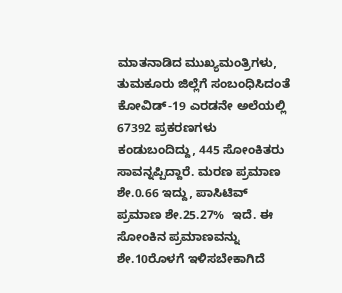ಮಾತನಾಡಿದ ಮುಖ್ಯಮಂತ್ರಿಗಳು, ತುಮಕೂರು ಜಿಲ್ಲೆಗೆ ಸಂಬಂಧಿಸಿದಂತೆ ಕೋವಿಡ್-19 ಎರಡನೇ ಅಲೆಯಲ್ಲಿ 67392 ಪ್ರಕರಣಗಳು ಕಂಡುಬಂದಿದ್ದು, 445 ಸೋಂಕಿತರು ಸಾವನ್ನಪ್ಪಿದ್ದಾರೆ. ಮರಣ ಪ್ರಮಾಣ ಶೇ.0.66 ಇದ್ದು, ಪಾಸಿಟಿವ್ ಪ್ರಮಾಣ ಶೇ.25.27%  ಇದೆ. ಈ ಸೋಂಕಿನ ಪ್ರಮಾಣವನ್ನು ಶೇ.10ರೊಳಗೆ ಇಳಿಸಬೇಕಾಗಿದೆ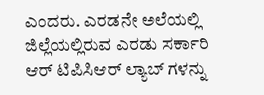ಎಂದರು. ಎರಡನೇ ಅಲೆಯಲ್ಲಿ ಜಿಲ್ಲೆಯಲ್ಲಿರುವ ಎರಡು ಸರ್ಕಾರಿ ಆರ್ ಟಿಪಿಸಿಆರ್ ಲ್ಯಾಬ್ ಗಳನ್ನು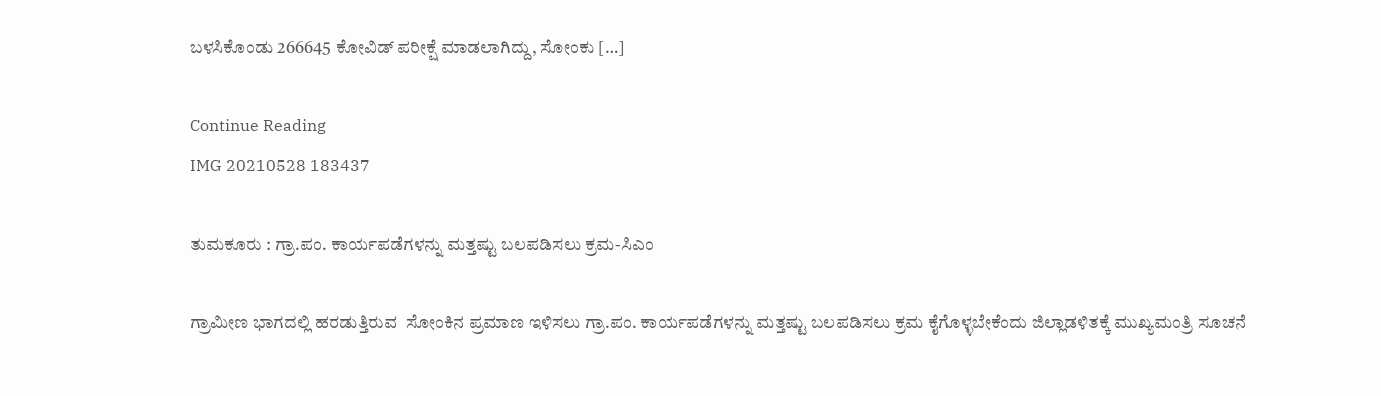ಬಳಸಿಕೊಂಡು 266645 ಕೋವಿಡ್ ಪರೀಕ್ಷೆ ಮಾಡಲಾಗಿದ್ದು, ಸೋಂಕು […]

Continue Reading
IMG 20210528 183437

ತುಮಕೂರು : ಗ್ರಾ.ಪಂ. ಕಾರ್ಯಪಡೆಗಳನ್ನು ಮತ್ತಷ್ಟು ಬಲಪಡಿಸಲು ಕ್ರಮ-ಸಿಎಂ

ಗ್ರಾಮೀಣ ಭಾಗದಲ್ಲಿ ಹರಡುತ್ತಿರುವ  ಸೋಂಕಿನ ಪ್ರಮಾಣ ಇಳಿಸಲು ಗ್ರಾ.ಪಂ. ಕಾರ್ಯಪಡೆಗಳನ್ನು ಮತ್ತಷ್ಟು ಬಲಪಡಿಸಲು ಕ್ರಮ ಕೈಗೊಳ್ಳಬೇಕೆಂದು ಜಿಲ್ಲಾಡಳಿತಕ್ಕೆ ಮುಖ್ಯಮಂತ್ರಿ ಸೂಚನೆ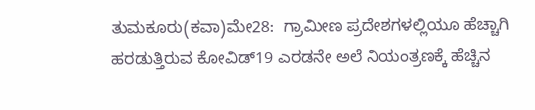ತುಮಕೂರು(ಕವಾ)ಮೇ28:  ಗ್ರಾಮೀಣ ಪ್ರದೇಶಗಳಲ್ಲಿಯೂ ಹೆಚ್ಚಾಗಿ ಹರಡುತ್ತಿರುವ ಕೋವಿಡ್19 ಎರಡನೇ ಅಲೆ ನಿಯಂತ್ರಣಕ್ಕೆ ಹೆಚ್ಚಿನ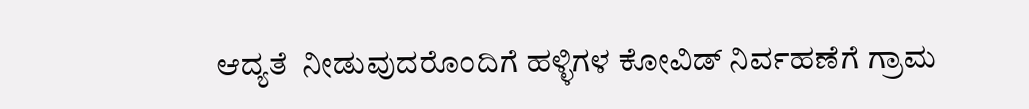ಆದ್ಯತೆ  ನೀಡುವುದರೊಂದಿಗೆ ಹಳ್ಳಿಗಳ ಕೋವಿಡ್ ನಿರ್ವಹಣೆಗೆ ಗ್ರಾಮ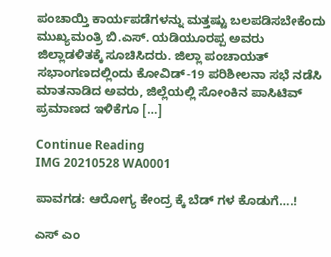ಪಂಚಾಯ್ತಿ ಕಾರ್ಯಪಡೆಗಳನ್ನು ಮತ್ತಷ್ಟು ಬಲಪಡಿಸಬೇಕೆಂದು ಮುಖ್ಯಮಂತ್ರಿ ಬಿ.ಎಸ್. ಯಡಿಯೂರಪ್ಪ ಅವರು ಜಿಲ್ಲಾಡಳಿತಕ್ಕೆ ಸೂಚಿಸಿದರು. ಜಿಲ್ಲಾ ಪಂಚಾಯತ್ ಸಭಾಂಗಣದಲ್ಲಿಂದು ಕೋವಿಡ್-19 ಪರಿಶೀಲನಾ ಸಭೆ ನಡೆಸಿ ಮಾತನಾಡಿದ ಅವರು, ಜಿಲ್ಲೆಯಲ್ಲಿ ಸೋಂಕಿನ ಪಾಸಿಟಿವ್ ಪ್ರಮಾಣದ ಇಳಿಕೆಗೂ […]

Continue Reading
IMG 20210528 WA0001

ಪಾವಗಡ: ಆರೋಗ್ಯ ಕೇಂದ್ರ ಕ್ಕೆ ಬೆಡ್ ಗಳ ಕೊಡುಗೆ….!

ಎಸ್ ಎಂ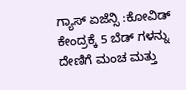ಗ್ಯಾಸ್ ಏಜೆನ್ಸಿ :ಕೋವಿಡ್ ಕೇಂದ್ರಕ್ಕೆ 5 ಬೆಡ್ ಗಳನ್ನು ದೇಣಿಗೆ ಮಂಚ ಮತ್ತು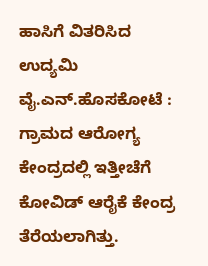ಹಾಸಿಗೆ ವಿತರಿಸಿದ ಉದ್ಯಮಿ ವೈ.ಎನ್.ಹೊಸಕೋಟೆ : ಗ್ರಾಮದ ಆರೋಗ್ಯ ಕೇಂದ್ರದಲ್ಲಿ ಇತ್ತೀಚೆಗೆ ಕೋವಿಡ್ ಆರೈಕೆ ಕೇಂದ್ರ ತೆರೆಯಲಾಗಿತ್ತು.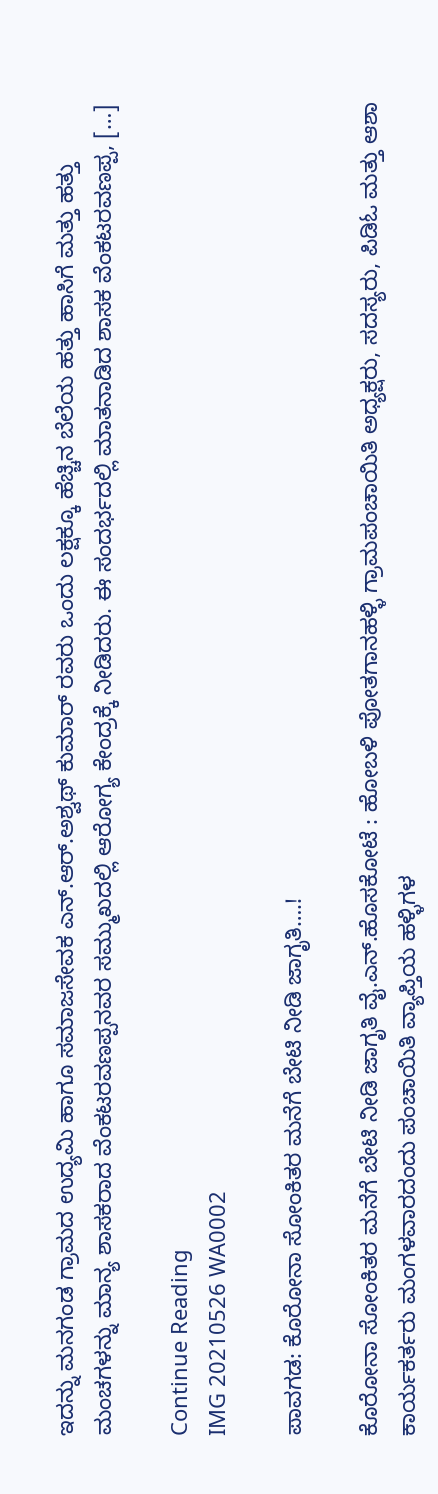ಇದನ್ನು ಮನಗಂಡ ಗ್ರಾಮದ ಉದ್ಯಮಿ ಹಾಗೂ ಸಮಾಜಸೇವಕ ಎನ್.ಆರ್.ಅಶ್ವಥ್ ಕುಮಾರ್ ರವರು ಒಂದು ಲಕ್ಷಕ್ಕೂ ಹೆಚ್ಚಿನ ಬೆಲೆಯ ಹತ್ತು ಹಾಸಿಗೆ ಮತ್ತು ಹತ್ತು ಮಂಚಗಳನ್ನು ಮಾನ್ಯ ಶಾಸಕರಾದ ವೆಂಕಟರವಣಪ್ಪನವರ ಸಮ್ಮುಖದಲ್ಲಿ ಆರೋಗ್ಯ ಕೇಂದ್ರಕ್ಕೆ ನೀಡಿದರು. ಈ ಸಂದರ್ಭದಲ್ಲಿ ಮಾತನಾಡಿದ ಶಾಸಕ ವೆಂಕಟರವಣಪ್ಪ, […]

Continue Reading
IMG 20210526 WA0002

ಪಾವಗಡ: ಕೊರೋನಾ ಸೋಂಕಿತರ ಮನೆಗೆ ಬೇಟಿ ನೀಡಿ ಜಾಗೃತಿ….!

ಕೊರೋನಾ ಸೋಂಕಿತರ ಮನೆಗೆ ಬೇಟಿ ನೀಡಿ ಜಾಗೃತಿ ವೈ.ಎನ್.ಹೊಸಕೋಟೆ : ಹೋಬಳಿ ಪೋತಗಾನಹಳ್ಳಿ ಗ್ರಾಮಪಂಚಾಯಿತಿ ಅಧ್ಯಕ್ಷರು, ಸದಸ್ಯರು, ಪಿಡಿಓ ಮತ್ತು ಆಶಾ ಕಾರ್ಯಕರ್ತರು ಮಂಗಳವಾರದಂದು ಪಂಚಾಯಿತಿ ವ್ಯಾಪ್ತಿಯ ಹಳ್ಳಿಗಳ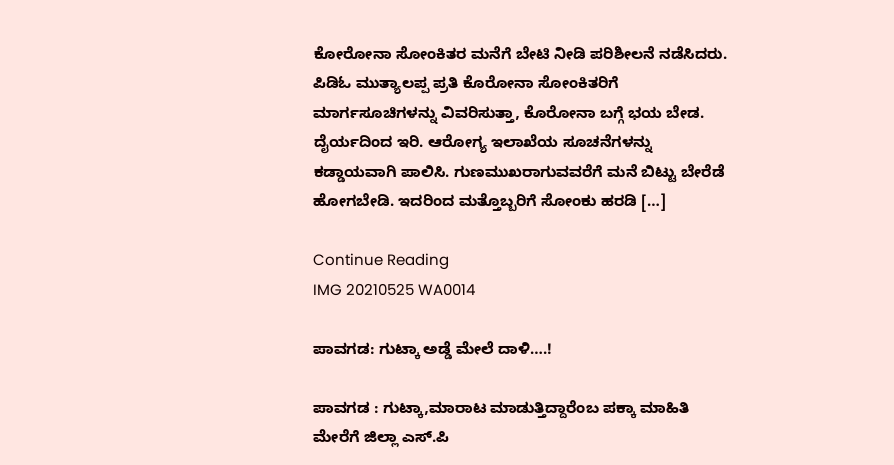ಕೋರೋನಾ ಸೋಂಕಿತರ ಮನೆಗೆ ಬೇಟಿ ನೀಡಿ ಪರಿಶೀಲನೆ ನಡೆಸಿದರು. ಪಿಡಿಓ ಮುತ್ಯಾಲಪ್ಪ ಪ್ರತಿ ಕೊರೋನಾ ಸೋಂಕಿತರಿಗೆ ಮಾರ್ಗಸೂಚಿಗಳನ್ನು ವಿವರಿಸುತ್ತಾ, ಕೊರೋನಾ ಬಗ್ಗೆ ಭಯ ಬೇಡ. ದೈರ್ಯದಿಂದ ಇರಿ. ಆರೋಗ್ಯ ಇಲಾಖೆಯ ಸೂಚನೆಗಳನ್ನು ಕಡ್ಡಾಯವಾಗಿ ಪಾಲಿಸಿ. ಗುಣಮುಖರಾಗುವವರೆಗೆ ಮನೆ ಬಿಟ್ಟು ಬೇರೆಡೆ ಹೋಗಬೇಡಿ. ಇದರಿಂದ ಮತ್ತೊಬ್ಬರಿಗೆ ಸೋಂಕು ಹರಡಿ […]

Continue Reading
IMG 20210525 WA0014

ಪಾವಗಡ: ಗುಟ್ಕಾ ಅಡ್ಡೆ ಮೇಲೆ ದಾಳಿ….!

ಪಾವಗಡ : ಗುಟ್ಕಾ,ಮಾರಾಟ ಮಾಡುತ್ತಿದ್ದಾರೆಂಬ ಪಕ್ಕಾ ಮಾಹಿತಿ ಮೇರೆಗೆ ಜಿಲ್ಲಾ ಎಸ್.ಪಿ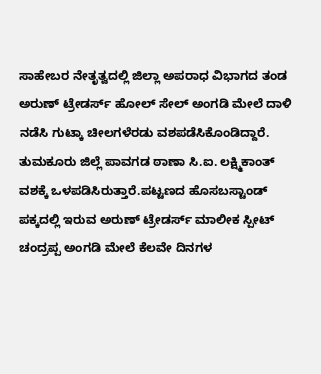ಸಾಹೇಬರ ನೇತೃತ್ವದಲ್ಲಿ ಜಿಲ್ಲಾ ಅಪರಾಧ ವಿಭಾಗದ ತಂಡ ಅರುಣ್ ಟ್ರೇಡರ್ಸ್ ಹೋಲ್ ಸೇಲ್ ಅಂಗಡಿ ಮೇಲೆ ದಾಳಿ ನಡೆಸಿ ಗುಟ್ಕಾ ಚೀಲಗಳೆರಡು ವಶಪಡೆಸಿಕೊಂಡಿದ್ದಾರೆ. ತುಮಕೂರು ಜಿಲ್ಲೆ ಪಾವಗಡ ಠಾಣಾ ಸಿ.ಐ. ಲಕ್ಷ್ಮಿಕಾಂತ್ ವಶಕ್ಕೆ ಒಳಪಡಿಸಿರುತ್ತಾರೆ.ಪಟ್ಟಣದ ಹೊಸಬಸ್ಟಾಂಡ್ ಪಕ್ಕದಲ್ಲಿ ಇರುವ ಅರುಣ್ ಟ್ರೇಡರ್ಸ್ ಮಾಲೀಕ ಸ್ಪೀಟ್ ಚಂದ್ರಪ್ಪ ಅಂಗಡಿ ಮೇಲೆ ಕೆಲವೇ ದಿನಗಳ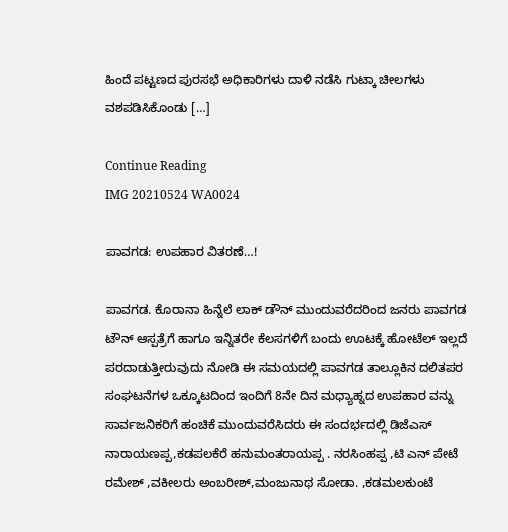ಹಿಂದೆ ಪಟ್ಟಣದ ಪುರಸಭೆ ಅಧಿಕಾರಿಗಳು ದಾಳಿ ನಡೆಸಿ ಗುಟ್ಕಾ ಚೀಲಗಳು ವಶಪಡಿಸಿಕೊಂಡು […]

Continue Reading
IMG 20210524 WA0024

ಪಾವಗಡ: ಉಪಹಾರ ವಿತರಣೆ…!

ಪಾವಗಡ. ಕೊರಾನಾ ಹಿನ್ನೆಲೆ ಲಾಕ್ ಡೌನ್ ಮುಂದುವರೆದರಿಂದ ಜನರು ಪಾವಗಡ ಟೌನ್ ಆಸ್ಪತ್ರೆಗೆ ಹಾಗೂ ಇನ್ನಿತರೇ ಕೆಲಸಗಳಿಗೆ ಬಂದು ಊಟಕ್ಕೆ ಹೋಟೆಲ್ ಇಲ್ಲದೆ ಪರದಾಡುತ್ತೀರುವುದು ನೋಡಿ ಈ ಸಮಯದಲ್ಲಿ ಪಾವಗಡ ತಾಲ್ಲೂಕಿನ ದಲಿತಪರ ಸಂಘಟನೆಗಳ ಒಕ್ಕೂಟದಿಂದ ಇಂದಿಗೆ 8ನೇ ದಿನ ಮಧ್ಯಾಹ್ನದ ಉಪಹಾರ ವನ್ನು ಸಾರ್ವಜನಿಕರಿಗೆ ಹಂಚಿಕೆ ಮುಂದುವರೆಸಿದರು ಈ ಸಂದರ್ಭದಲ್ಲಿ ಡಿಜೆಎಸ್ ನಾರಾಯಣಪ್ಪ,ಕಡಪಲಕೆರೆ ಹನುಮಂತರಾಯಪ್ಪ . ನರಸಿಂಹಪ್ಪ ,ಟಿ ಎನ್ ಪೇಟೆ ರಮೇಶ್ ,ವಕೀಲರು ಅಂಬರೀಶ್,ಮಂಜುನಾಥ ಸೋಡಾ. ,ಕಡಮಲಕುಂಟೆ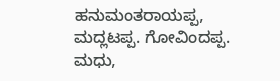ಹನುಮಂತರಾಯಪ್ಪ, ಮದ್ಲಟಪ್ಪ. ಗೋವಿಂದಪ್ಪ. ಮಧು,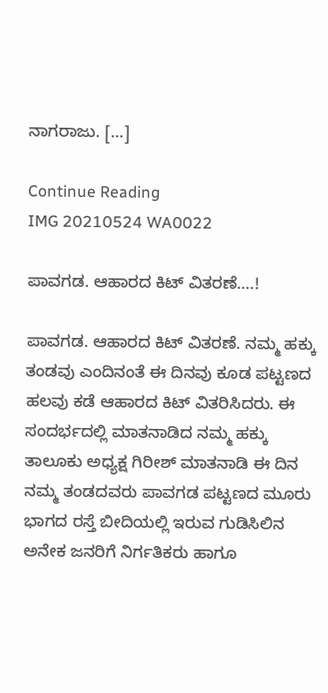ನಾಗರಾಜು. […]

Continue Reading
IMG 20210524 WA0022

ಪಾವಗಡ. ಆಹಾರದ ಕಿಟ್ ವಿತರಣೆ….!

ಪಾವಗಡ. ಆಹಾರದ ಕಿಟ್ ವಿತರಣೆ. ನಮ್ಮ ಹಕ್ಕು ತಂಡವು ಎಂದಿನಂತೆ ಈ ದಿನವು ಕೂಡ ಪಟ್ಟಣದ ಹಲವು ಕಡೆ ಆಹಾರದ ಕಿಟ್ ವಿತರಿಸಿದರು. ಈ ಸಂದರ್ಭದಲ್ಲಿ ಮಾತನಾಡಿದ ನಮ್ಮ ಹಕ್ಕು ತಾಲೂಕು ಅಧ್ಯಕ್ಷ ಗಿರೀಶ್ ಮಾತನಾಡಿ ಈ ದಿನ ನಮ್ಮ ತಂಡದವರು ಪಾವಗಡ ಪಟ್ಟಣದ ಮೂರು ಭಾಗದ ರಸ್ತೆ ಬೀದಿಯಲ್ಲಿ ಇರುವ ಗುಡಿಸಿಲಿನ ಅನೇಕ ಜನರಿಗೆ ನಿರ್ಗತಿಕರು ಹಾಗೂ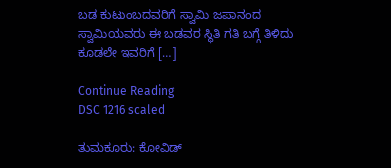ಬಡ ಕುಟುಂಬದವರಿಗೆ ಸ್ವಾಮಿ ಜಪಾನಂದ ಸ್ವಾಮಿಯವರು ಈ ಬಡವರ ಸ್ಥಿತಿ ಗತಿ ಬಗ್ಗೆ ತಿಳಿದು ಕೂಡಲೇ ಇವರಿಗೆ […]

Continue Reading
DSC 1216 scaled

ತುಮಕೂರು: ಕೋವಿಡ್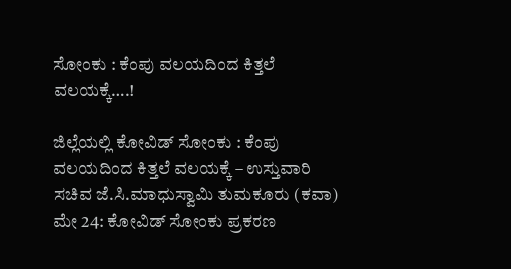ಸೋಂಕು : ಕೆಂಪು ವಲಯದಿಂದ ಕಿತ್ತಲೆ ವಲಯಕ್ಕೆ….!

ಜಿಲ್ಲೆಯಲ್ಲಿ ಕೋವಿಡ್ ಸೋಂಕು : ಕೆಂಪು ವಲಯದಿಂದ ಕಿತ್ತಲೆ ವಲಯಕ್ಕೆ – ಉಸ್ತುವಾರಿ ಸಚಿವ ಜೆ.ಸಿ.ಮಾಧುಸ್ವಾಮಿ ತುಮಕೂರು (ಕವಾ) ಮೇ 24: ಕೋವಿಡ್ ಸೋಂಕು ಪ್ರಕರಣ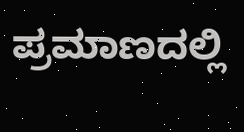ಪ್ರಮಾಣದಲ್ಲಿ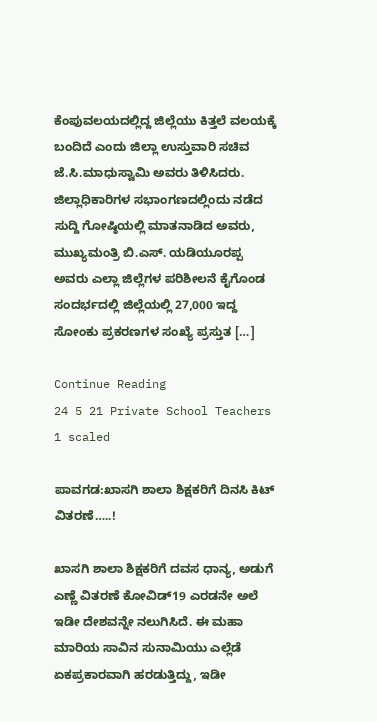ಕೆಂಪುವಲಯದಲ್ಲಿದ್ದ ಜಿಲ್ಲೆಯು ಕಿತ್ತಲೆ ವಲಯಕ್ಕೆ ಬಂದಿದೆ ಎಂದು ಜಿಲ್ಲಾ ಉಸ್ತುವಾರಿ ಸಚಿವ ಜೆ.ಸಿ.ಮಾಧುಸ್ವಾಮಿ ಅವರು ತಿಳಿಸಿದರು. ಜಿಲ್ಲಾಧಿಕಾರಿಗಳ ಸಭಾಂಗಣದಲ್ಲಿಂದು ನಡೆದ ಸುದ್ದಿ ಗೋಷ್ಠಿಯಲ್ಲಿ ಮಾತನಾಡಿದ ಅವರು, ಮುಖ್ಯಮಂತ್ರಿ ಬಿ.ಎಸ್. ಯಡಿಯೂರಪ್ಪ ಅವರು ಎಲ್ಲಾ ಜಿಲ್ಲೆಗಳ ಪರಿಶೀಲನೆ ಕೈಗೊಂಡ ಸಂದರ್ಭದಲ್ಲಿ ಜಿಲ್ಲೆಯಲ್ಲಿ 27,000 ಇದ್ದ ಸೋಂಕು ಪ್ರಕರಣಗಳ ಸಂಖ್ಯೆ ಪ್ರಸ್ತುತ […]

Continue Reading
24 5 21 Private School Teachers 1 scaled

ಪಾವಗಡ:ಖಾಸಗಿ ಶಾಲಾ ಶಿಕ್ಷಕರಿಗೆ ದಿನಸಿ ಕಿಟ್ ವಿತರಣೆ…..!

ಖಾಸಗಿ ಶಾಲಾ ಶಿಕ್ಷಕರಿಗೆ ದವಸ ಧಾನ್ಯ, ಅಡುಗೆ ಎಣ್ಣೆ ವಿತರಣೆ ಕೋವಿಡ್19 ಎರಡನೇ ಅಲೆ ಇಡೀ ದೇಶವನ್ನೇ ನಲುಗಿಸಿದೆ. ಈ ಮಹಾ ಮಾರಿಯ ಸಾವಿನ ಸುನಾಮಿಯು ಎಲ್ಲೆಡೆ ಏಕಪ್ರಕಾರವಾಗಿ ಹರಡುತ್ತಿದ್ದು, ಇಡೀ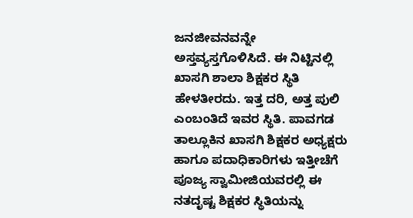ಜನಜೀವನವನ್ನೇ ಅಸ್ತವ್ಯಸ್ತಗೊಳಿಸಿದೆ. ಈ ನಿಟ್ಟಿನಲ್ಲಿ ಖಾಸಗಿ ಶಾಲಾ ಶಿಕ್ಷಕರ ಸ್ಥಿತಿ ಹೇಳತೀರದು. ಇತ್ತ ದರಿ, ಅತ್ತ ಪುಲಿ ಎಂಬಂತಿದೆ ಇವರ ಸ್ಥಿತಿ. ಪಾವಗಡ ತಾಲ್ಲೂಕಿನ ಖಾಸಗಿ ಶಿಕ್ಷಕರ ಅಧ್ಯಕ್ಷರು ಹಾಗೂ ಪದಾಧಿಕಾರಿಗಳು ಇತ್ತೀಚೆಗೆ ಪೂಜ್ಯ ಸ್ವಾಮೀಜಿಯವರಲ್ಲಿ ಈ ನತದೃಷ್ಟ ಶಿಕ್ಷಕರ ಸ್ಥಿತಿಯನ್ನು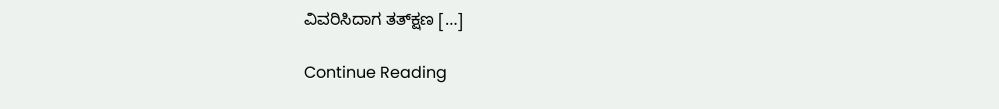ವಿವರಿಸಿದಾಗ ತತ್‍ಕ್ಷಣ […]

Continue Reading